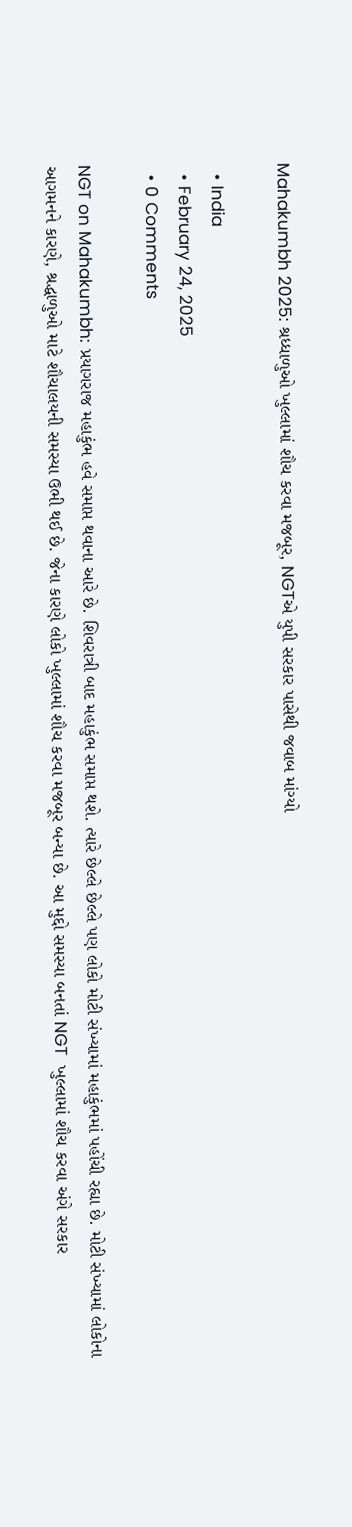Mahakumbh 2025: શ્રધ્ધાળુઓ ખુલ્લામાં શૌચ કરવા મજબૂર, NGTએ યુપી સરકાર પાસેથી જવાબ માંગ્યો

  • India
  • February 24, 2025
  • 0 Comments

NGT on Mahakumbh: પ્રયાગરાજ મહાકુંભ હવે સમાપ્ત થવાના આરે છે. શિવરાત્રી બાદ મહાકુંભ સમાપ્ત થશે. ત્યારે છેલ્લે છેલ્લે પણ લોકો મોટી સંખ્યામાં મહાકુંભમાં પહોંચી રહ્યા છે. મોટી સંખ્યામાં લોકોના આગમનને કારણે, શ્રદ્ધાળુઓ માટે શૌચાલયની સમસ્યા ઉભી થઈ છે. જેના કારણે લોકો ખુલ્લામાં શૌચ કરવા મજબૂર બન્યા છે. આ મુદ્દો સમસ્યા બનતાં NGT  ખુલ્લામાં શૌચ કરવા અંગે સરકાર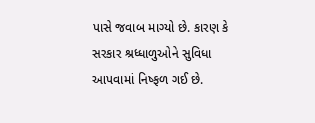પાસે જવાબ માગ્યો છે. કારણ કે સરકાર શ્રધ્ધાળુઓને સુવિધા આપવામાં નિષ્ફળ ગઈ છે.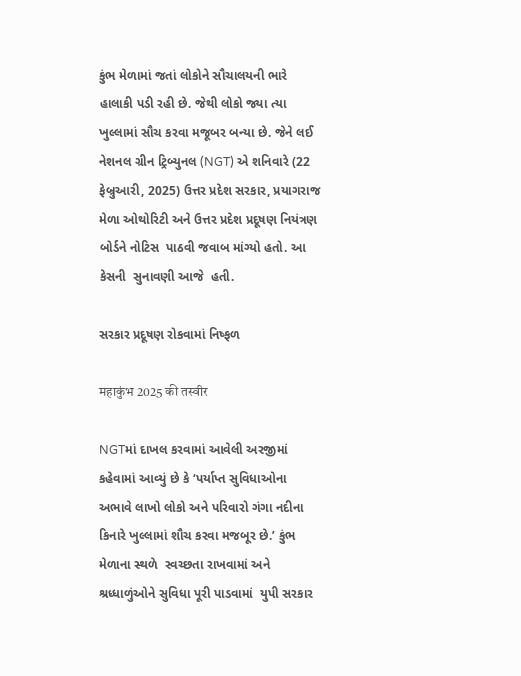કુંભ મેળામાં જતાં લોકોને સૌચાલયની ભારે હાલાકી પડી રહી છે. જેથી લોકો જ્યા ત્યા ખુલ્લામાં સૌચ કરવા મજૂબર બન્યા છે. જેને લઈ નેશનલ ગ્રીન ટ્રિબ્યુનલ (NGT) એ શનિવારે (22 ફેબ્રુઆરી, 2025) ઉત્તર પ્રદેશ સરકાર, પ્રયાગરાજ મેળા ઓથોરિટી અને ઉત્તર પ્રદેશ પ્રદૂષણ નિયંત્રણ બોર્ડને નોટિસ  પાઠવી જવાબ માંગ્યો હતો. આ કેસની  સુનાવણી આજે  હતી.

સરકાર પ્રદૂષણ રોકવામાં નિષ્ફળ

महाकुंभ 2025 की तस्वीर

NGTમાં દાખલ કરવામાં આવેલી અરજીમાં કહેવામાં આવ્યું છે કે ‘પર્યાપ્ત સુવિધાઓના અભાવે લાખો લોકો અને પરિવારો ગંગા નદીના કિનારે ખુલ્લામાં શૌચ કરવા મજબૂર છે.’ કુંભ મેળાના સ્થળે  સ્વચ્છતા રાખવામાં અને શ્રધ્ધાળુંઓને સુવિધા પૂરી પાડવામાં  યુપી સરકાર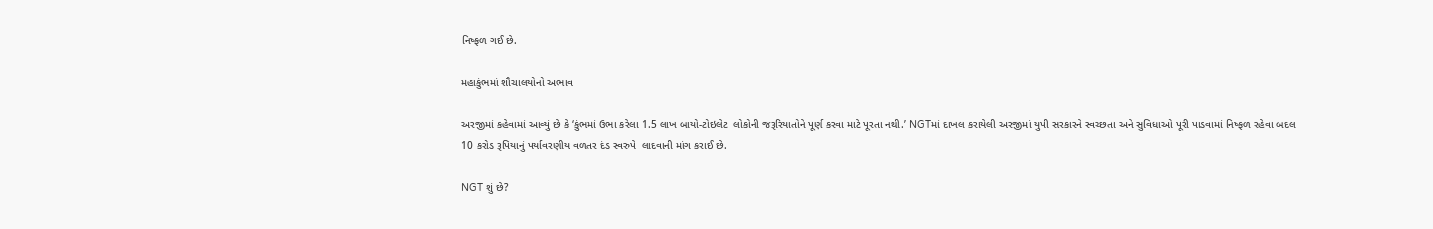નિષ્ફળ ગઈ છે.

મહાકુંભમાં શૌચાલયોનો અભાવ

અરજીમાં કહેવામાં આવ્યું છે કે ‘કુંભમાં ઉભા કરેલા 1.5 લાખ બાયો-ટોઇલેટ  લોકોની જરૂરિયાતોને પૂર્ણ કરવા માટે પૂરતા નથી.’ NGTમાં દાખલ કરાયેલી અરજીમાં યુપી સરકારને સ્વચ્છતા અને સુવિધાઓ પૂરી પાડવામાં નિષ્ફળ રહેવા બદલ 10 કરોડ રૂપિયાનું પર્યાવરણીય વળતર દંડ સ્વરુપે  લાદવાની માંગ કરાઈ છે.

NGT શું છે?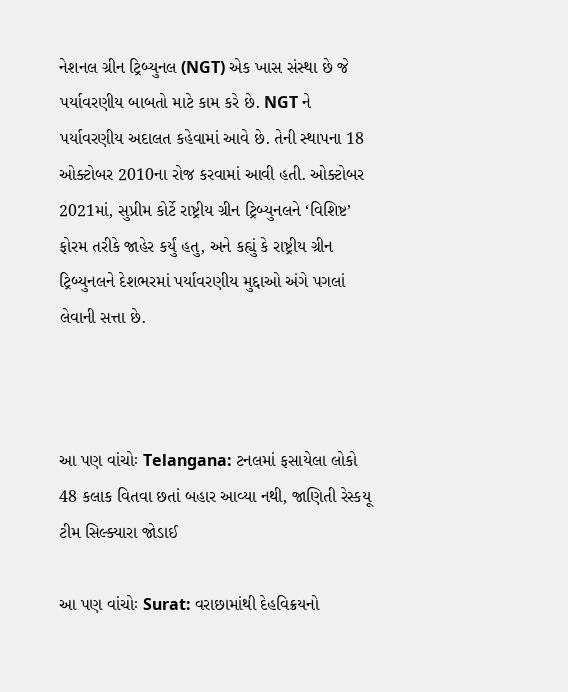નેશનલ ગ્રીન ટ્રિબ્યુનલ (NGT) એક ખાસ સંસ્થા છે જે પર્યાવરણીય બાબતો માટે કામ કરે છે. NGT ને પર્યાવરણીય અદાલત કહેવામાં આવે છે. તેની સ્થાપના 18 ઓક્ટોબર 2010ના રોજ કરવામાં આવી હતી. ઓક્ટોબર 2021માં, સુપ્રીમ કોર્ટે રાષ્ટ્રીય ગ્રીન ટ્રિબ્યુનલને ‘વિશિષ્ટ’ ફોરમ તરીકે જાહેર કર્યું હતુ, અને કહ્યું કે રાષ્ટ્રીય ગ્રીન ટ્રિબ્યુનલને દેશભરમાં પર્યાવરણીય મુદ્દાઓ અંગે પગલાં લેવાની સત્તા છે.



આ પણ વાંચોઃ Telangana: ટનલમાં ફસાયેલા લોકો 48 કલાક વિતવા છતાં બહાર આવ્યા નથી, જાણિતી રેસ્કયૂ ટીમ સિલ્ક્યારા જોડાઈ

આ પણ વાંચોઃ Surat: વરાછામાંથી દેહવિક્રયનો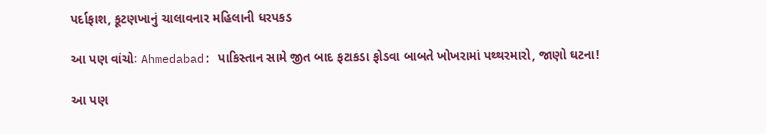પર્દાફાશ, કૂટણખાનું ચાલાવનાર મહિલાની ધરપકડ

આ પણ વાંચોઃ Ahmedabad: પાકિસ્તાન સામે જીત બાદ ફટાકડા ફોડવા બાબતે ખોખરામાં પથ્થરમારો, જાણો ઘટના!

આ પણ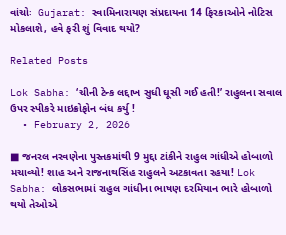વાંચોઃ  Gujarat: સ્વામિનારાયણ સંપ્રદાયના 14 ફિરકાઓને નોટિસ મોકલાશે, હવે ફરી શું વિવાદ થયો?

Related Posts

Lok Sabha: ‘ચીની ટેન્ક લદ્દાખ સુધી ઘૂસી ગઈ હતી!’ રાહુલના સવાલ ઉપર સ્પીકરે માઇક્રોફોન બંધ કર્યુ !
  • February 2, 2026

■ જનરલ નરવણેના પુસ્તકમાંથી 9 મુદ્દા ટાંકીને રાહુલ ગાંધીએ હોબાળો મચાવ્યો! શાહ અને રાજનાથસિંહ રાહુલને અટકાવતા રહયા! Lok Sabha: લોકસભામાં રાહુલ ગાંધીના ભાષણ દરમિયાન ભારે હોબાળો થયો તેઓએ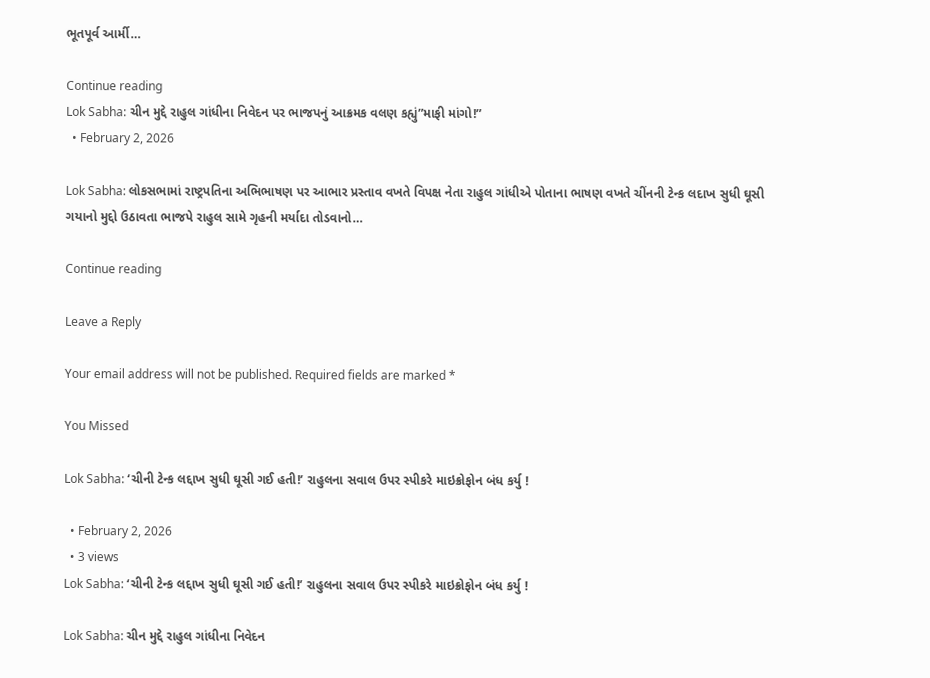ભૂતપૂર્વ આર્મી…

Continue reading
Lok Sabha: ચીન મુદ્દે રાહુલ ગાંધીના નિવેદન પર ભાજપનું આક્રમક વલણ કહ્યું”માફી માંગો!”
  • February 2, 2026

Lok Sabha: લોકસભામાં રાષ્ટ્રપતિના અભિભાષણ પર આભાર પ્રસ્તાવ વખતે વિપક્ષ નેતા રાહુલ ગાંધીએ પોતાના ભાષણ વખતે ચીંનની ટેન્ક લદાખ સુધી ઘૂસી ગયાનો મુદ્દો ઉઠાવતા ભાજપે રાહુલ સામે ગૃહની મર્યાદા તોડવાનો…

Continue reading

Leave a Reply

Your email address will not be published. Required fields are marked *

You Missed

Lok Sabha: ‘ચીની ટેન્ક લદ્દાખ સુધી ઘૂસી ગઈ હતી!’ રાહુલના સવાલ ઉપર સ્પીકરે માઇક્રોફોન બંધ કર્યુ !

  • February 2, 2026
  • 3 views
Lok Sabha: ‘ચીની ટેન્ક લદ્દાખ સુધી ઘૂસી ગઈ હતી!’ રાહુલના સવાલ ઉપર સ્પીકરે માઇક્રોફોન બંધ કર્યુ !

Lok Sabha: ચીન મુદ્દે રાહુલ ગાંધીના નિવેદન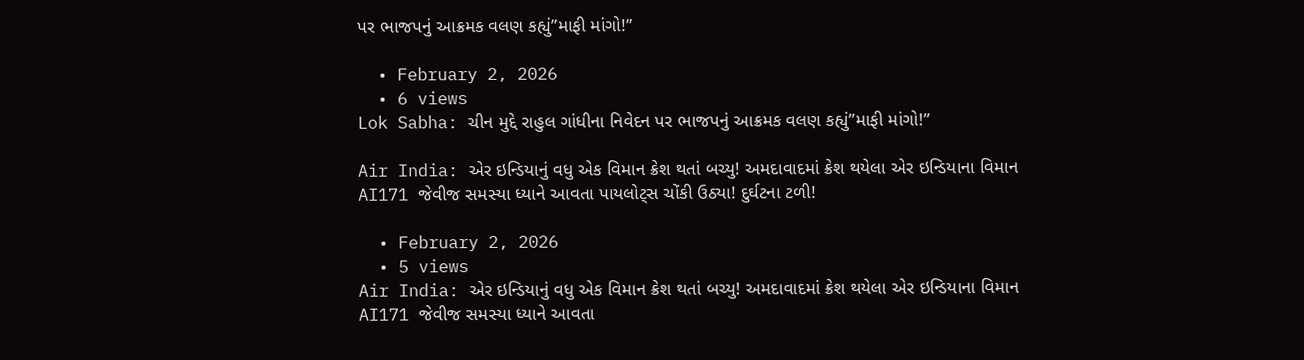પર ભાજપનું આક્રમક વલણ કહ્યું”માફી માંગો!”

  • February 2, 2026
  • 6 views
Lok Sabha: ચીન મુદ્દે રાહુલ ગાંધીના નિવેદન પર ભાજપનું આક્રમક વલણ કહ્યું”માફી માંગો!”

Air India: એર ઇન્ડિયાનું વધુ એક વિમાન ક્રેશ થતાં બચ્યુ! અમદાવાદમાં ક્રેશ થયેલા એર ઇન્ડિયાના વિમાન AI171 જેવીજ સમસ્યા ધ્યાને આવતા પાયલોટ્સ ચોંકી ઉઠ્યા! દુર્ઘટના ટળી!

  • February 2, 2026
  • 5 views
Air India: એર ઇન્ડિયાનું વધુ એક વિમાન ક્રેશ થતાં બચ્યુ! અમદાવાદમાં ક્રેશ થયેલા એર ઇન્ડિયાના વિમાન AI171 જેવીજ સમસ્યા ધ્યાને આવતા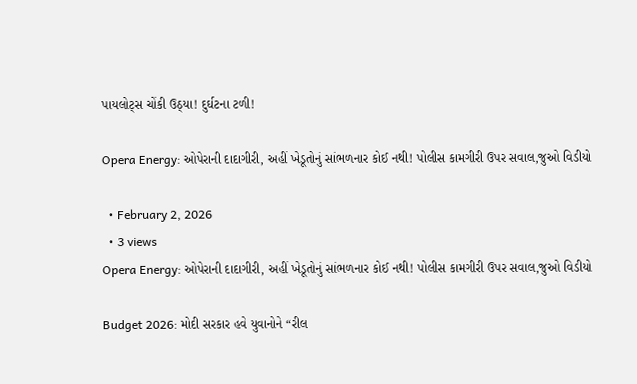પાયલોટ્સ ચોંકી ઉઠ્યા! દુર્ઘટના ટળી!

Opera Energy: ઓપેરાની દાદાગીરી, અહીં ખેડૂતોનું સાંભળનાર કોઈ નથી! પોલીસ કામગીરી ઉપર સવાલ,જુઓ વિડીયો

  • February 2, 2026
  • 3 views
Opera Energy: ઓપેરાની દાદાગીરી, અહીં ખેડૂતોનું સાંભળનાર કોઈ નથી! પોલીસ કામગીરી ઉપર સવાલ,જુઓ વિડીયો

Budget 2026: મોદી સરકાર હવે યુવાનોને “રીલ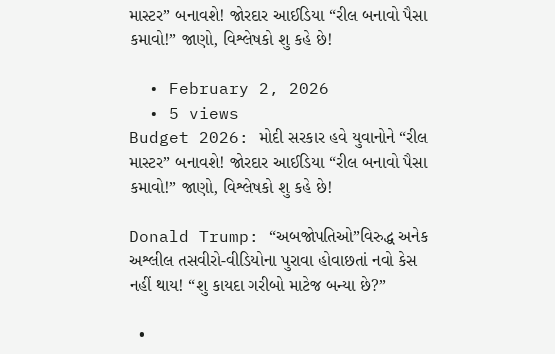માસ્ટર” બનાવશે! જોરદાર આઈડિયા “રીલ બનાવો પૈસા કમાવો!” જાણો, વિશ્લેષકો શુ કહે છે!

  • February 2, 2026
  • 5 views
Budget 2026: મોદી સરકાર હવે યુવાનોને “રીલ માસ્ટર” બનાવશે! જોરદાર આઈડિયા “રીલ બનાવો પૈસા કમાવો!” જાણો, વિશ્લેષકો શુ કહે છે!

Donald Trump: “અબજોપતિઓ”વિરુદ્ધ અનેક અશ્લીલ તસવીરો-વીડિયોના પુરાવા હોવાછતાં નવો કેસ નહીં થાય! “શુ કાયદા ગરીબો માટેજ બન્યા છે?”

  •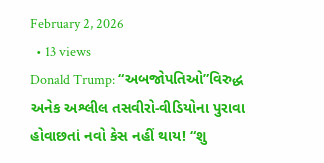February 2, 2026
  • 13 views
Donald Trump: “અબજોપતિઓ”વિરુદ્ધ અનેક અશ્લીલ તસવીરો-વીડિયોના પુરાવા હોવાછતાં નવો કેસ નહીં થાય! “શુ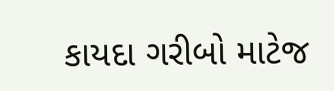કાયદા ગરીબો માટેજ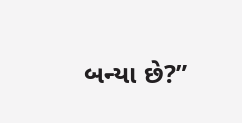બન્યા છે?”